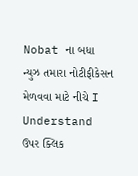Nobat ના બધા ન્યુઝ તમારા નોટીફીકેસન મેળવવા માટે નીચે I Understand ઉપર ક્લિક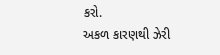કરો.
અકળ કારણથી ઝેરી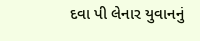દવા પી લેનાર યુવાનનું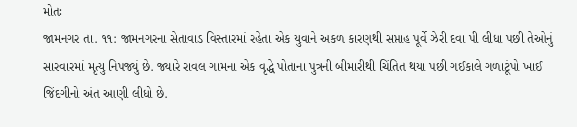મોતઃ
જામનગર તા. ૧૧: જામનગરના સેતાવાડ વિસ્તારમાં રહેતા એક યુવાને અકળ કારણથી સપ્તાહ પૂર્વે ઝેરી દવા પી લીધા પછી તેઓનું સારવારમાં મૃત્યુ નિપજ્યું છે. જ્યારે રાવલ ગામના એક વૃદ્ધે પોતાના પુત્રની બીમારીથી ચિંતિત થયા પછી ગઈકાલે ગળાટૂંપો ખાઈ જિંદગીનો અંત આણી લીધો છે.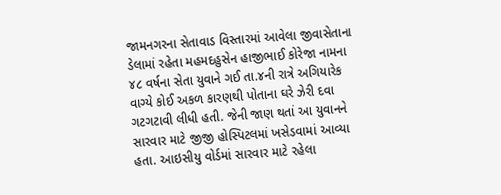જામનગરના સેતાવાડ વિસ્તારમાં આવેલા જીવાસેતાના ડેલામાં રહેતા મહમદહુસેન હાજીભાઈ કોરેજા નામના ૪૮ વર્ષના સેતા યુવાને ગઈ તા.૪ની રાત્રે અગિયારેક વાગ્યે કોઈ અકળ કારણથી પોતાના ઘરે ઝેરી દવા ગટગટાવી લીધી હતી. જેની જાણ થતાં આ યુવાનને સારવાર માટે જીજી હોસ્પિટલમાં ખસેડવામાં આવ્યા હતા. આઇસીયુ વોર્ડમાં સારવાર માટે રહેલા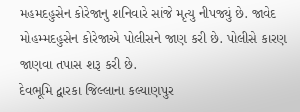મહમદહુસેન કોરેજાનુ શનિવારે સાંજે મૃત્યુ નીપજ્યું છે. જાવેદ મોહમ્મદહુસેન કોરેજાએ પોલીસને જાણ કરી છે. પોલીસે કારણ જાણવા તપાસ શરૂ કરી છે.
દેવભૂમિ દ્વારકા જિલ્લાના કલ્યાણપુર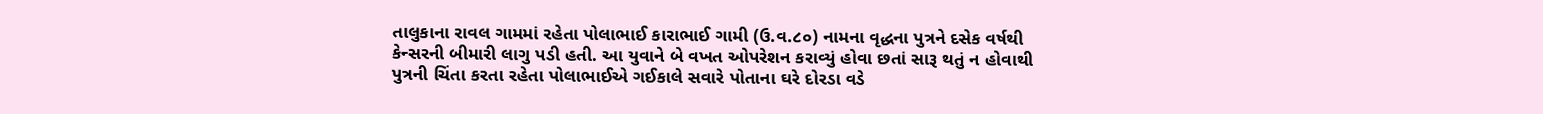તાલુકાના રાવલ ગામમાં રહેતા પોલાભાઈ કારાભાઈ ગામી (ઉ.વ.૮૦) નામના વૃદ્ધના પુત્રને દસેક વર્ષથી કેન્સરની બીમારી લાગુ પડી હતી. આ યુવાને બે વખત ઓપરેશન કરાવ્યું હોવા છતાં સારૂ થતું ન હોવાથી પુત્રની ચિંતા કરતા રહેતા પોલાભાઈએ ગઈકાલે સવારે પોતાના ઘરે દોરડા વડે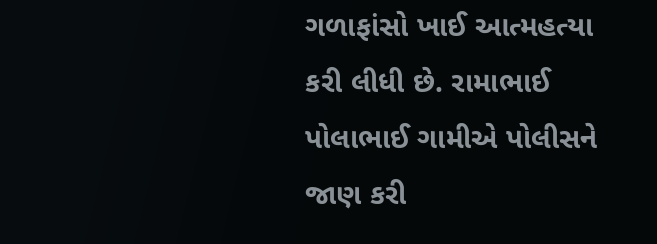ગળાફાંસો ખાઈ આત્મહત્યા કરી લીધી છે. રામાભાઈ પોલાભાઈ ગામીએ પોલીસને જાણ કરી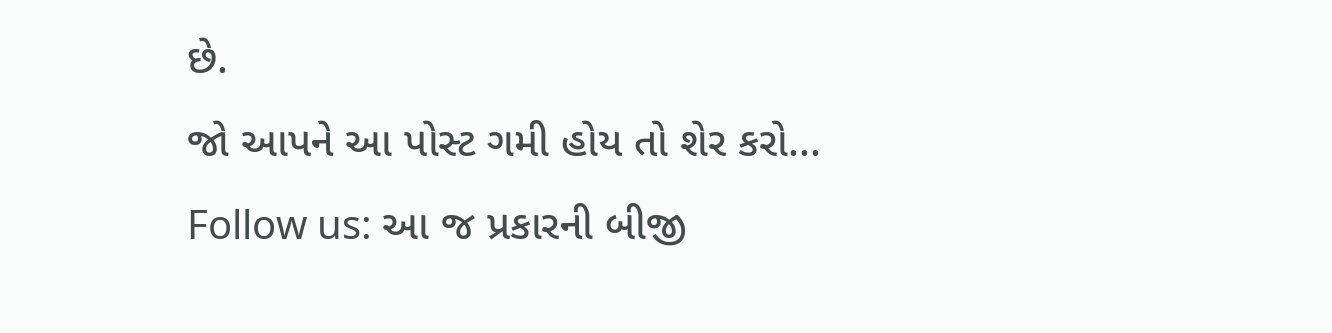છે.
જો આપને આ પોસ્ટ ગમી હોય તો શેર કરો...
Follow us: આ જ પ્રકારની બીજી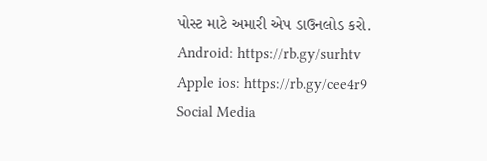પોસ્ટ માટે અમારી એપ ડાઉનલોડ કરો.
Android: https://rb.gy/surhtv
Apple ios: https://rb.gy/cee4r9
Social Media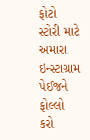ફોટો સ્ટોરી માટે અમારા ઇન્સ્ટાગ્રામ પેઈજને ફોલ્લો કરો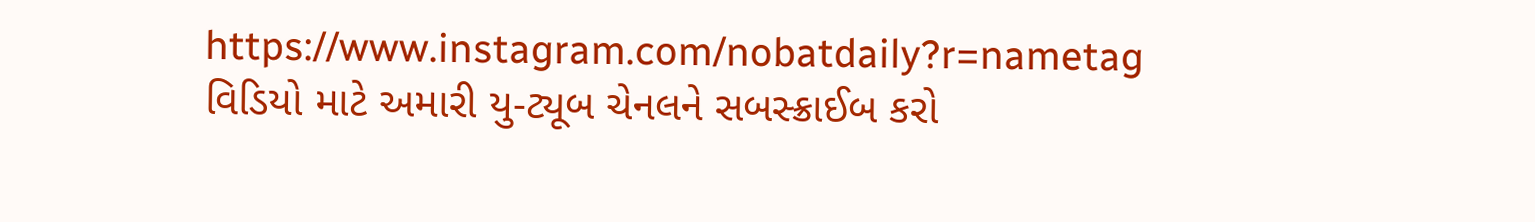https://www.instagram.com/nobatdaily?r=nametag
વિડિયો માટે અમારી યુ-ટ્યૂબ ચેનલને સબસ્ક્રાઈબ કરો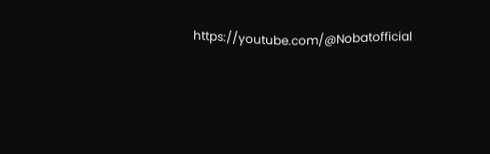https://youtube.com/@Nobatofficial